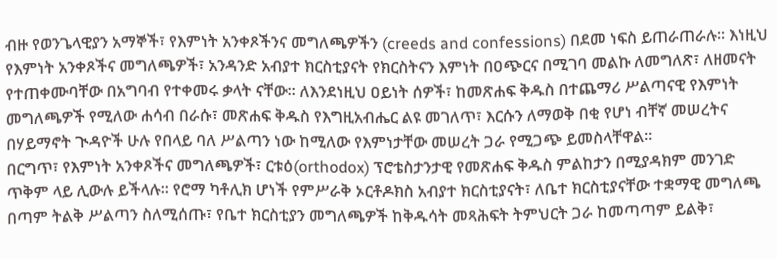ብዙ የወንጌላዊያን አማኞች፣ የእምነት አንቀጾችንና መግለጫዎችን (creeds and confessions) በደመ ነፍስ ይጠራጠራሉ፡፡ እነዚህ የእምነት አንቀጾችና መግለጫዎች፣ አንዳንድ አብያተ ክርስቲያናት የክርስትናን እምነት በዐጭርና በሚገባ መልኩ ለመግለጽ፣ ለዘመናት የተጠቀሙባቸው በአግባብ የተቀመሩ ቃላት ናቸው። ለእንደነዚህ ዐይነት ሰዎች፣ ከመጽሐፍ ቅዱስ በተጨማሪ ሥልጣናዊ የእምነት መግለጫዎች የሚለው ሐሳብ በራሱ፣ መጽሐፍ ቅዱስ የእግዚአብሔር ልዩ መገለጥ፣ እርሱን ለማወቅ በቂ የሆነ ብቸኛ መሠረትና በሃይማኖት ጒዳዮች ሁሉ የበላይ ባለ ሥልጣን ነው ከሚለው የእምነታቸው መሠረት ጋራ የሚጋጭ ይመስላቸዋል።
በርግጥ፣ የእምነት አንቀጾችና መግለጫዎች፣ ርቱዕ(orthodox) ፕሮቴስታንታዊ የመጽሐፍ ቅዱስ ምልከታን በሚያዳክም መንገድ ጥቅም ላይ ሊውሉ ይችላሉ። የሮማ ካቶሊክ ሆነች የምሥራቅ ኦርቶዶክስ አብያተ ክርስቲያናት፣ ለቤተ ክርስቲያናቸው ተቋማዊ መግለጫ በጣም ትልቅ ሥልጣን ስለሚሰጡ፣ የቤተ ክርስቲያን መግለጫዎች ከቅዱሳት መጻሕፍት ትምህርት ጋራ ከመጣጣም ይልቅ፣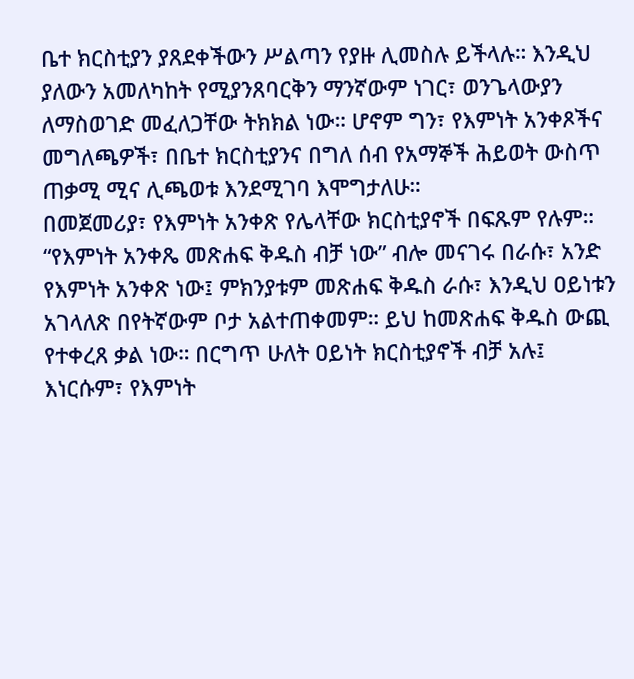ቤተ ክርስቲያን ያጸደቀችውን ሥልጣን የያዙ ሊመስሉ ይችላሉ። እንዲህ ያለውን አመለካከት የሚያንጸባርቅን ማንኛውም ነገር፣ ወንጌላውያን ለማስወገድ መፈለጋቸው ትክክል ነው። ሆኖም ግን፣ የእምነት አንቀጾችና መግለጫዎች፣ በቤተ ክርስቲያንና በግለ ሰብ የአማኞች ሕይወት ውስጥ ጠቃሚ ሚና ሊጫወቱ እንደሚገባ እሞግታለሁ።
በመጀመሪያ፣ የእምነት አንቀጽ የሌላቸው ክርስቲያኖች በፍጹም የሉም። “የእምነት አንቀጼ መጽሐፍ ቅዱስ ብቻ ነው” ብሎ መናገሩ በራሱ፣ አንድ የእምነት አንቀጽ ነው፤ ምክንያቱም መጽሐፍ ቅዱስ ራሱ፣ እንዲህ ዐይነቱን አገላለጽ በየትኛውም ቦታ አልተጠቀመም። ይህ ከመጽሐፍ ቅዱስ ውጪ የተቀረጸ ቃል ነው። በርግጥ ሁለት ዐይነት ክርስቲያኖች ብቻ አሉ፤ እነርሱም፣ የእምነት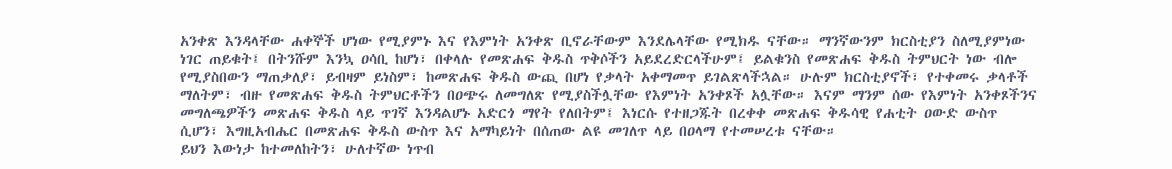አንቀጽ እንዳላቸው ሐቀኞች ሆነው የሚያምኑ እና የእምነት አንቀጽ ቢኖራቸውም እንደሌላቸው የሚክዱ ናቸው። ማንኛውንም ክርስቲያን ስለሚያምነው ነገር ጠይቁት፤ በትንሹም እንኳ ዐሳቢ ከሆነ፣ በቀላሉ የመጽሐፍ ቅዱስ ጥቅሶችን አይደረድርላችሁም፤ ይልቁንስ የመጽሐፍ ቅዱስ ትምህርት ነው ብሎ የሚያስበውን ማጠቃለያ፣ ይብዛም ይነስም፣ ከመጽሐፍ ቅዱስ ውጪ በሆነ የቃላት አቀማመጥ ይገልጽላችኋል። ሁሉም ክርስቲያኖች፣ የተቀመሩ ቃላቶች ማለትም፣ ብዙ የመጽሐፍ ቅዱስ ትምህርቶችን በዐጭሩ ለመግለጽ የሚያስችሏቸው የእምነት አንቀጾች አሏቸው። እናም ማንም ሰው የእምነት አንቀጾችንና መግለጫዎችን መጽሐፍ ቅዱስ ላይ ጥገኛ እንዳልሆኑ አድርጎ ማየት የለበትም፤ እነርሱ የተዘጋጁት በረቀቀ መጽሐፍ ቅዱሳዊ የሐቲት ዐውድ ውስጥ ሲሆን፣ እግዚአብሔር በመጽሐፍ ቅዱስ ውስጥ እና አማካይነት በሰጠው ልዩ መገለጥ ላይ በዐላማ የተመሠረቱ ናቸው።
ይህን እውነታ ከተመለከትን፣ ሁለተኛው ነጥብ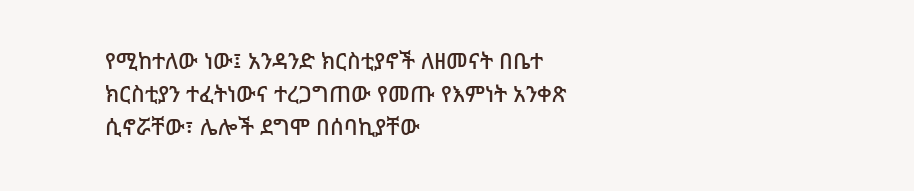የሚከተለው ነው፤ አንዳንድ ክርስቲያኖች ለዘመናት በቤተ ክርስቲያን ተፈትነውና ተረጋግጠው የመጡ የእምነት አንቀጽ ሲኖሯቸው፣ ሌሎች ደግሞ በሰባኪያቸው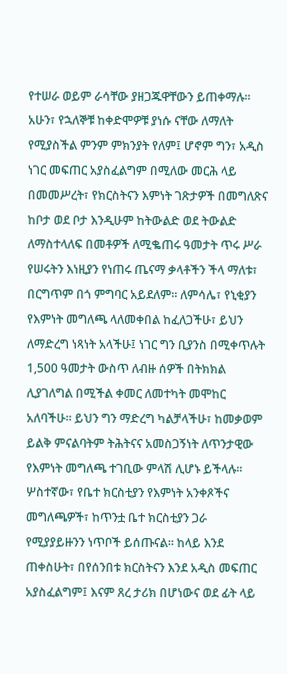የተሠራ ወይም ራሳቸው ያዘጋጁዋቸውን ይጠቀማሉ። አሁን፣ የኋለኞቹ ከቀድሞዎቹ ያነሱ ናቸው ለማለት የሚያስችል ምንም ምክንያት የለም፤ ሆኖም ግን፣ አዲስ ነገር መፍጠር አያስፈልግም በሚለው መርሕ ላይ በመመሥረት፣ የክርስትናን እምነት ገጽታዎች በመግለጽና ከቦታ ወደ ቦታ እንዲሁም ከትውልድ ወደ ትውልድ ለማስተላለፍ በመቶዎች ለሚቈጠሩ ዓመታት ጥሩ ሥራ የሠሩትን እነዚያን የነጠሩ ጤናማ ቃላቶችን ችላ ማለቱ፣ በርግጥም በጎ ምግባር አይደለም። ለምሳሌ፣ የኒቂያን የእምነት መግለጫ ላለመቀበል ከፈለጋችሁ፣ ይህን ለማድረግ ነጻነት አላችሁ፤ ነገር ግን ቢያንስ በሚቀጥሉት 1,500 ዓመታት ውስጥ ለብዙ ሰዎች በትክክል ሊያገለግል በሚችል ቀመር ለመተካት መሞከር አለባችሁ። ይህን ግን ማድረግ ካልቻላችሁ፣ ከመቃወም ይልቅ ምናልባትም ትሕትናና አመስጋኝነት ለጥንታዊው የእምነት መግለጫ ተገቢው ምላሽ ሊሆኑ ይችላሉ።
ሦስተኛው፣ የቤተ ክርስቲያን የእምነት አንቀጾችና መግለጫዎች፣ ከጥንቷ ቤተ ክርስቲያን ጋራ የሚያያይዙንን ነጥቦች ይሰጡናል። ከላይ እንደ ጠቀስሁት፣ በየሰንበቱ ክርስትናን እንደ አዲስ መፍጠር አያስፈልግም፤ እናም ጸረ ታሪክ በሆነውና ወደ ፊት ላይ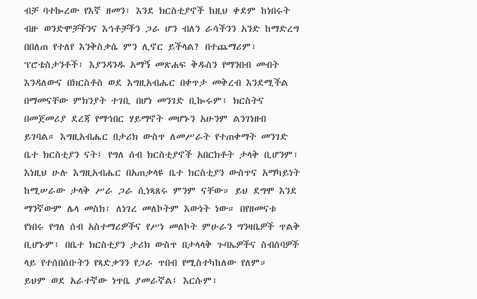ብቻ ባተኰረው የእኛ ዘመን፣ እንደ ክርስቲያኖች ከዚህ ቀደም ከነበሩት ብዙ ወንድሞቻችንና እኅቶቻችን ጋራ ሆን ብለን ራሳችንን አንድ ከማድረግ በበለጠ የተለየ እንቅስቃሴ ምን ሊኖር ይችላል? በተጨማሪም፣ ፕሮቴስታንቶች፣ እያንዳንዱ አማኝ መጽሐፍ ቅዱስን የማንበብ መብት እንዳለውና በክርስቶስ ወደ እግዚአብሔር በቀጥታ መቅረብ እንደሚችል በማመናቸው ምክንያት ተገቢ በሆነ መንገድ ቢኰሩም፣ ክርስትና በመጀመሪያ ደረጃ የማኅበር ሃይማኖት መሆኑን አሁንም ልንገነዘብ ይገባል። እግዚአብሔር በታሪክ ውስጥ ለመሥራት የተጠቀማት መንገድ ቤተ ክርስቲያን ናት፤ የግለ ሰብ ክርስቲያኖች አበርክቶት ታላቅ ቢሆንም፣ እነዚህ ሁሉ እግዚአብሔር በአጠቃላዩ ቤተ ክርስቲያን ውስጥና አማካይነት ከሚሠራው ታላቅ ሥራ ጋራ ሲነጻጸሩ ምንም ናቸው። ይህ ደግሞ እንደ ማንኛውም ሌላ መስክ፣ ለነገረ መለኮትም እውነት ነው። በየዘመናቱ የነበሩ የግለ ሰብ አስተማሪዎችና የሥነ መለኮት ምሁራን ግንዛቤዎች ጥልቅ ቢሆኑም፣ በቤተ ክርስቲያን ታሪክ ውስጥ በታላላቅ ጉባኤዎችና ስብሰባዎች ላይ የተሰበሰቡትን የጻድቃንን የጋራ ጥበብ የሚስተካከለው የለም።
ይህም ወደ አራተኛው ነጥቤ ያመራኛል፤ እርሱም፣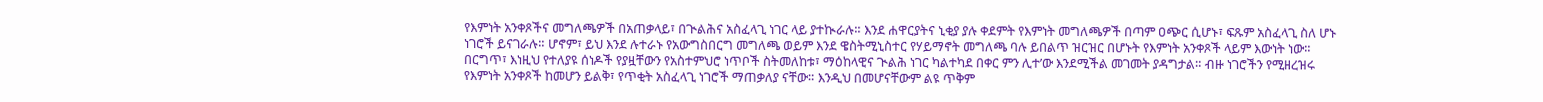የእምነት አንቀጾችና መግለጫዎች በአጠቃላይ፣ በጒልሕና አስፈላጊ ነገር ላይ ያተኲራሉ። እንደ ሐዋርያትና ኒቂያ ያሉ ቀደምት የእምነት መግለጫዎች በጣም ዐጭር ሲሆኑ፣ ፍጹም አስፈላጊ ስለ ሆኑ ነገሮች ይናገራሉ። ሆኖም፣ ይህ እንደ ሉተራኑ የአውግስበርግ መግለጫ ወይም እንደ ዌስትሚኒስተር የሃይማኖት መግለጫ ባሉ ይበልጥ ዝርዝር በሆኑት የእምነት አንቀጾች ላይም እውነት ነው። በርግጥ፣ እነዚህ የተለያዩ ሰነዶች የያዟቸውን የአስተምህሮ ነጥቦች ስትመለከቱ፣ ማዕከላዊና ጒልሕ ነገር ካልተካደ በቀር ምን ሊተ’ው እንደሚችል መገመት ያዳግታል። ብዙ ነገሮችን የሚዘረዝሩ የእምነት አንቀጾች ከመሆን ይልቅ፣ የጥቂት አስፈላጊ ነገሮች ማጠቃለያ ናቸው። እንዲህ በመሆናቸውም ልዩ ጥቅም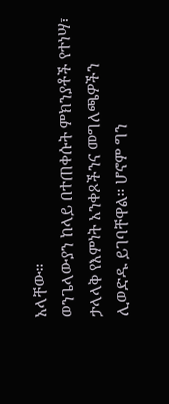አላቸው።
ወንጌላውያን ከላይ በተጠቀሱት ምክንያቶች የተነሣ፣ ታላላቅ የእምነት አንቀጾችንና መግለጫዎችን ሊወድዱ ይገባቸዋል። ሆኖም ግን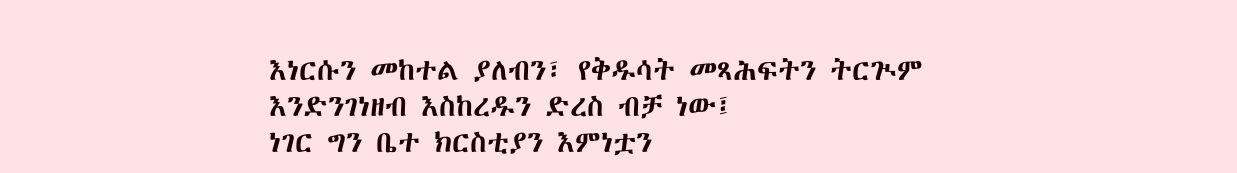እነርሱን መከተል ያለብን፣ የቅዱሳት መጻሕፍትን ትርጒም እንድንገነዘብ እስከረዱን ድረስ ብቻ ነው፤
ነገር ግን ቤተ ክርስቲያን እምነቷን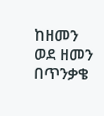ከዘመን ወደ ዘመን በጥንቃቄ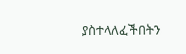ያስተላለፈችበትን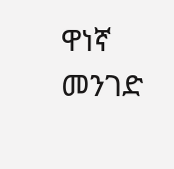ዋነኛ መንገድ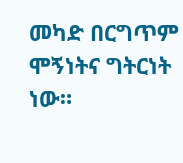መካድ በርግጥም ሞኝነትና ግትርነት ነው።